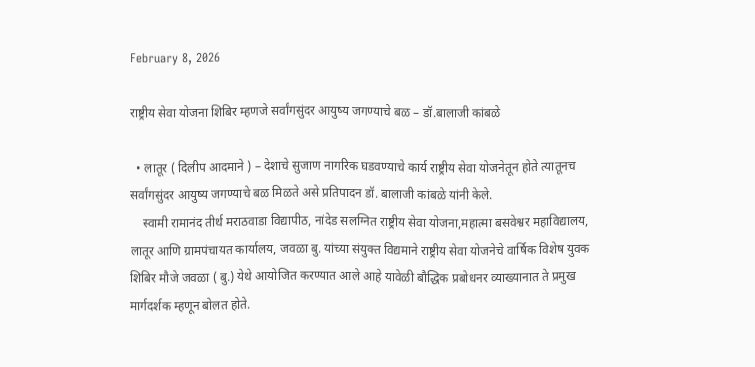February 8, 2026

राष्ट्रीय सेवा योजना शिबिर म्हणजे सर्वांगसुंदर आयुष्य जगण्याचे बळ – डॉ.बालाजी कांबळे

  • लातूर ( दिलीप आदमाने ) – देशाचे सुजाण नागरिक घडवण्याचे कार्य राष्ट्रीय सेवा योजनेतून होते त्यातूनच सर्वांगसुंदर आयुष्य जगण्याचे बळ मिळते असे प्रतिपादन डॉ. बालाजी कांबळे यांनी केले.
    स्वामी रामानंद तीर्थ मराठवाडा विद्यापीठ, नांदेड सलग्नित राष्ट्रीय सेवा योजना,महात्मा बसवेश्वर महाविद्यालय, लातूर आणि ग्रामपंचायत कार्यालय, जवळा बु. यांच्या संयुक्त विद्यमाने राष्ट्रीय सेवा योजनेचे वार्षिक विशेष युवक शिबिर मौजे जवळा ( बु.) येथे आयोजित करण्यात आले आहे यावेळी बौद्धिक प्रबोधनर व्याख्यानात ते प्रमुख मार्गदर्शक म्हणून बोलत होते.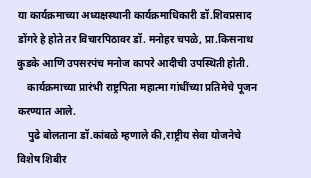या कार्यक्रमाच्या अध्यक्षस्थानी कार्यक्रमाधिकारी डॉ.शिवप्रसाद डोंगरे हे होते तर विचारपिठावर डॉ. मनोहर चपळे, प्रा.किसनाथ कुडके आणि उपसरपंच मनोज कापरे आदीची उपस्थिती होती.
    कार्यक्रमाच्या प्रारंभी राष्ट्रपिता महात्मा गांधींच्या प्रतिमेचे पूजन करण्यात आले.
    पुढे बोलताना डॉ.कांबळे म्हणाले की,राष्ट्रीय सेवा योजनेचे विशेष शिबीर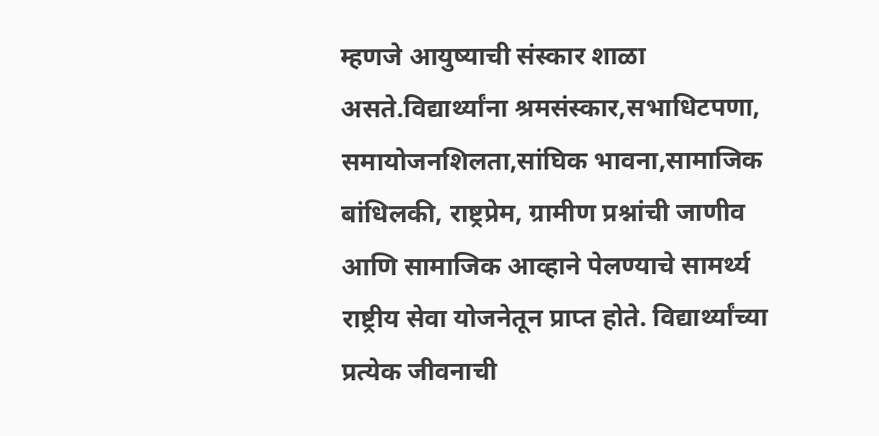म्हणजे आयुष्याची संस्कार शाळा असते.विद्यार्थ्यांना श्रमसंस्कार,सभाधिटपणा, समायोजनशिलता,सांघिक भावना,सामाजिक बांधिलकी, राष्ट्रप्रेम, ग्रामीण प्रश्नांची जाणीव आणि सामाजिक आव्हाने पेलण्याचे सामर्थ्य राष्ट्रीय सेवा योजनेतून प्राप्त होते. विद्यार्थ्यांच्या प्रत्येक जीवनाची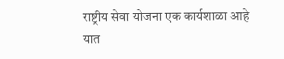राष्ट्रीय सेवा योजना एक कार्यशाळा आहे यात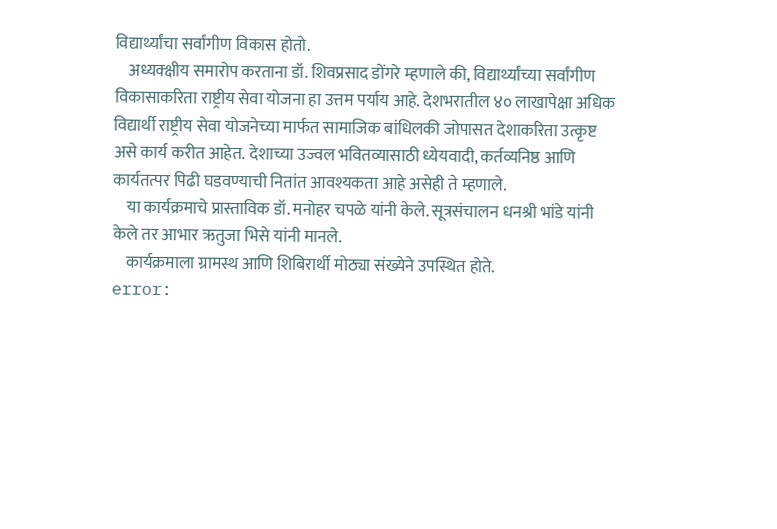विद्यार्थ्यांचा सर्वांगीण विकास होतो.
    अध्यक्क्षीय समारोप करताना डॉ. शिवप्रसाद डोंगरे म्हणाले की, विद्यार्थ्यांच्या सर्वांगीण विकासाकरिता राष्ट्रीय सेवा योजना हा उत्तम पर्याय आहे. देशभरातील ४० लाखापेक्षा अधिक विद्यार्थी राष्ट्रीय सेवा योजनेच्या मार्फत सामाजिक बांधिलकी जोपासत देशाकरिता उत्कृष्ट असे कार्य करीत आहेत. देशाच्या उज्वल भवितव्यासाठी ध्येयवादी, कर्तव्यनिष्ठ आणि कार्यतत्पर पिढी घडवण्याची नितांत आवश्यकता आहे असेही ते म्हणाले.
    या कार्यक्रमाचे प्रास्ताविक डॉ. मनोहर चपळे यांनी केले. सूत्रसंचालन धनश्री भांडे यांनी केले तर आभार ऋतुजा भिसे यांनी मानले.
    कार्यक्रमाला ग्रामस्थ आणि शिबिरार्थी मोठ्या संख्येने उपस्थित होते.
error: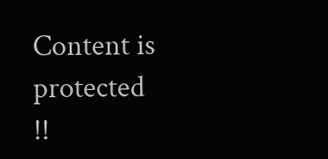Content is protected !!